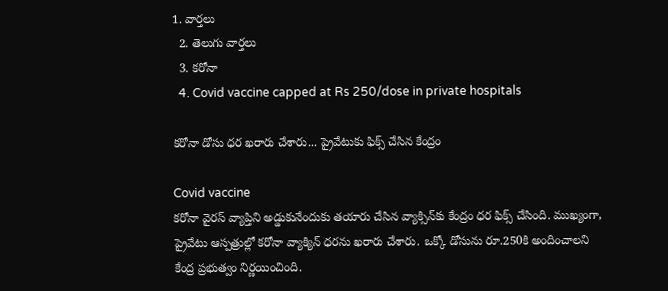1. వార్తలు
  2. తెలుగు వార్తలు
  3. కరోనా
  4. Covid vaccine capped at Rs 250/dose in private hospitals

కరోనా డోసు ధర ఖరారు చేశారు... ప్రైవేటుకు ఫిక్స్ చేసిన కేంద్రం

Covid vaccine
కరోనా వైరస్ వ్యాప్తిని అడ్డుకునేందుకు తయారు చేసిన వ్యాక్సిన్‌కు కేంద్రం ధర ఫిక్స్ చేసింది. ముఖ్యంగా, ప్రైవేటు ఆస్పత్రుల్లో కరోనా వ్యాక్యిన్ ధరను ఖరారు చేశారు. ఒక్కో డోసును రూ.250కి అందించాలని కేంద్ర ప్రభుత్వం నిర్ణయించింది.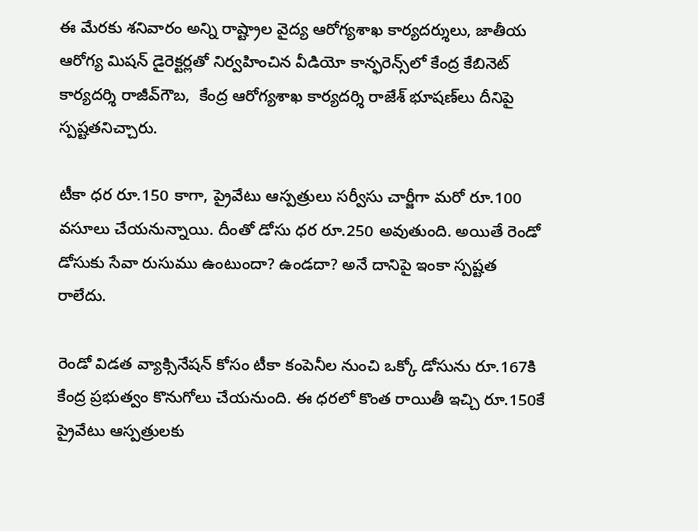ఈ మేరకు శనివారం అన్ని రాష్ట్రాల వైద్య ఆరోగ్యశాఖ కార్యదర్శులు, జాతీయ ఆరోగ్య మిషన్‌ డైరెక్టర్లతో నిర్వహించిన వీడియో కాన్ఫరెన్స్‌లో కేంద్ర కేబినెట్‌ కార్యదర్శి రాజీవ్‌గౌబ,  కేంద్ర ఆరోగ్యశాఖ కార్యదర్శి రాజేశ్‌ భూషణ్‌లు దీనిపై స్పష్టతనిచ్చారు.

టీకా ధర రూ.150 కాగా, ప్రైవేటు ఆస్పత్రులు సర్వీసు చార్జీగా మరో రూ.100 వసూలు చేయనున్నాయి. దీంతో డోసు ధర రూ.250 అవుతుంది. అయితే రెండో డోసుకు సేవా రుసుము ఉంటుందా? ఉండదా? అనే దానిపై ఇంకా స్పష్టత రాలేదు.

రెండో విడత వ్యాక్సినేషన్‌ కోసం టీకా కంపెనీల నుంచి ఒక్కో డోసును రూ.167కి కేంద్ర ప్రభుత్వం కొనుగోలు చేయనుంది. ఈ ధరలో కొంత రాయితీ ఇచ్చి రూ.150కే ప్రైవేటు ఆస్పత్రులకు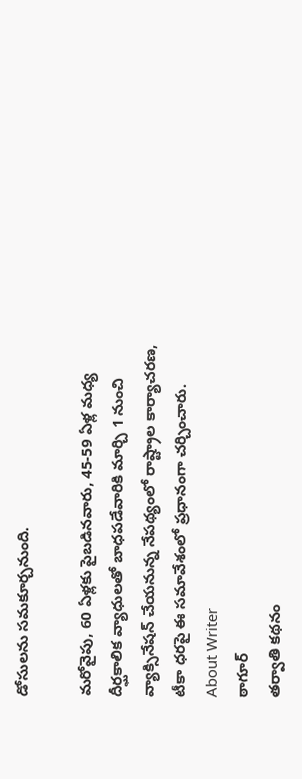డోసులను సమకూర్చనుంది.

మరోవైపు, 60 ఏళ్లకు పైబడినవారు, 45-59 ఏళ్ల మధ్య దీర్ఘకాలిక వ్యాధులతో బాధపడేవారికి మార్చి 1 నుంచి వ్యాక్సినేషన్‌ చేయనున్న నేపథ్యంలో రాష్ట్రాల కార్యాచరణ, టీకా ధరపై ఈ సమావేశంలో ప్రధానంగా చర్చించారు.
About Writer
ఠాగూర్
తర్వాతి కథనం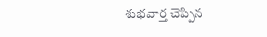శుభవార్త చెప్పిన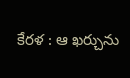కేరళ : ఆ ఖర్చును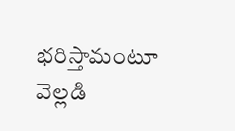భరిస్తామంటూ వెల్లడి